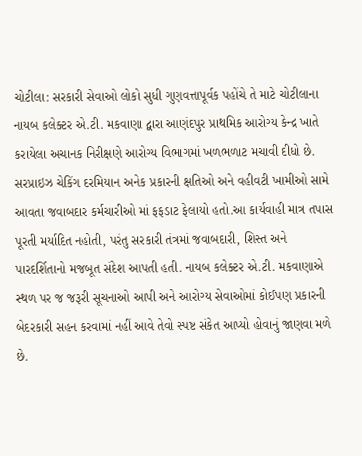ચોટીલા: સરકારી સેવાઓ લોકો સુધી ગુણવત્તાપૂર્વક પહોંચે તે માટે ચોટીલાના નાયબ કલેક્ટર એ.ટી. મકવાણા દ્વારા આણંદપુર પ્રાથમિક આરોગ્ય કેન્દ્ર ખાતે કરાયેલા અચાનક નિરીક્ષણે આરોગ્ય વિભાગમાં ખળભળાટ મચાવી દીધો છે. સરપ્રાઇઝ ચેકિંગ દરમિયાન અનેક પ્રકારની ક્ષતિઓ અને વહીવટી ખામીઓ સામે આવતા જવાબદાર કર્મચારીઓ માં ફફડાટ ફેલાયો હતો.આ કાર્યવાહી માત્ર તપાસ પૂરતી મર્યાદિત નહોતી, પરંતુ સરકારી તંત્રમાં જવાબદારી, શિસ્ત અને પારદર્શિતાનો મજબૂત સંદેશ આપતી હતી. નાયબ કલેક્ટર એ.ટી. મકવાણાએ સ્થળ પર જ જરૂરી સૂચનાઓ આપી અને આરોગ્ય સેવાઓમાં કોઈપણ પ્રકારની બેદરકારી સહન કરવામાં નહીં આવે તેવો સ્પષ્ટ સંકેત આપ્યો હોવાનું જાણવા મળે છે.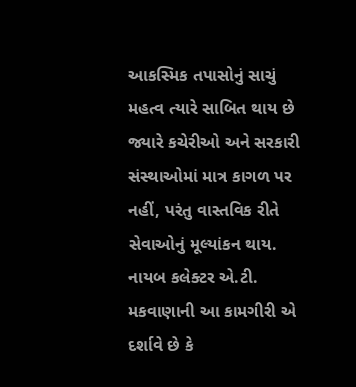આકસ્મિક તપાસોનું સાચું મહત્વ ત્યારે સાબિત થાય છે જ્યારે કચેરીઓ અને સરકારી સંસ્થાઓમાં માત્ર કાગળ પર નહીં, પરંતુ વાસ્તવિક રીતે સેવાઓનું મૂલ્યાંકન થાય. નાયબ કલેક્ટર એ.ટી. મકવાણાની આ કામગીરી એ દર્શાવે છે કે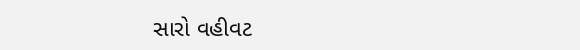સારો વહીવટ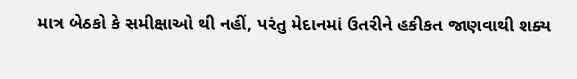માત્ર બેઠકો કે સમીક્ષાઓ થી નહીં, પરંતુ મેદાનમાં ઉતરીને હકીકત જાણવાથી શક્ય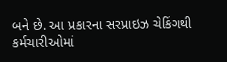બને છે. આ પ્રકારના સરપ્રાઇઝ ચેકિંગથી કર્મચારીઓમાં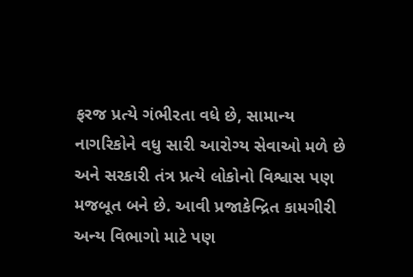ફરજ પ્રત્યે ગંભીરતા વધે છે, સામાન્ય નાગરિકોને વધુ સારી આરોગ્ય સેવાઓ મળે છે અને સરકારી તંત્ર પ્રત્યે લોકોનો વિશ્વાસ પણ મજબૂત બને છે. આવી પ્રજાકેન્દ્રિત કામગીરી અન્ય વિભાગો માટે પણ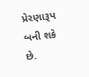પ્રેરણારૂપ બની શકે છે.